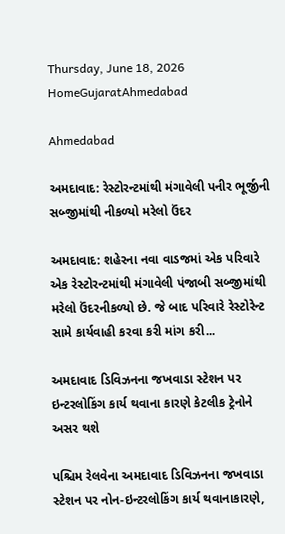Thursday, June 18, 2026
HomeGujaratAhmedabad

Ahmedabad

અમદાવાદ: રેસ્ટોરન્ટમાંથી મંગાવેલી પનીર ભૂર્જીની સબ્જીમાંથી નીકળ્યો મરેલો ઉંદર

અમદાવાદ: શહેરના નવા વાડજમાં એક પરિવારે એક રેસ્ટોરન્ટમાંથી મંગાવેલી પંજાબી સબ્જીમાંથી મરેલો ઉંદરનીકળ્યો છે. જે બાદ પરિવારે રેસ્ટોરેન્ટ સામે કાર્યવાહી કરવા કરી માંગ કરી...

અમદાવાદ ડિવિઝનના જખવાડા સ્ટેશન પર ઇન્ટરલોકિંગ કાર્ય થવાના કારણે કેટલીક ટ્રેનોને અસર થશે

પશ્ચિમ રેલવેના અમદાવાદ ડિવિઝનના જખવાડા સ્ટેશન પર નોન-ઇન્ટરલોકિંગ કાર્ય થવાનાકારણે,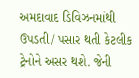અમદાવાદ ડિવિઝનમાંથી ઉપડતી/ પસાર થતી કેટલીક ટ્રેનોને અસર થશે. જેની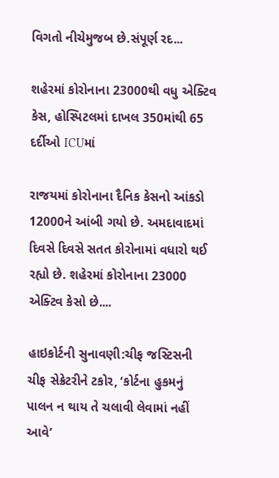વિગતો નીચેમુજબ છે.સંપૂર્ણ રદ...

શહેરમાં કોરોનાના 23000થી વધુ એક્ટિવ કેસ, હોસ્પિટલમાં દાખલ 350માંથી 65 દર્દીઓ ICUમાં

રાજયમાં કોરોનાના દૈનિક કેસનો આંકડો 12000ને આંબી ગયો છે. અમદાવાદમાં દિવસે દિવસે સતત કોરોનામાં વધારો થઈ રહ્યો છે. શહેરમાં કોરોનાના 23000 એક્ટિવ કેસો છે....

હાઇકોર્ટની સુનાવણી:ચીફ જસ્ટિસની ચીફ સેક્રેટરીને ટકોર, ‘કોર્ટના હુકમનું પાલન ન થાય તે ચલાવી લેવામાં નહીં આવે’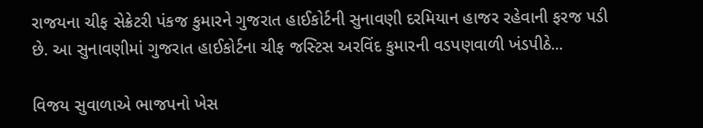રાજયના ચીફ સેક્રેટરી પંકજ કુમારને ગુજરાત હાઈકોર્ટની સુનાવણી દરમિયાન હાજર રહેવાની ફરજ પડી છે. આ સુનાવણીમાં ગુજરાત હાઈકોર્ટના ચીફ જસ્ટિસ અરવિંદ કુમારની વડપણવાળી ખંડપીઠે...

વિજય સુવાળાએ ભાજપનો ખેસ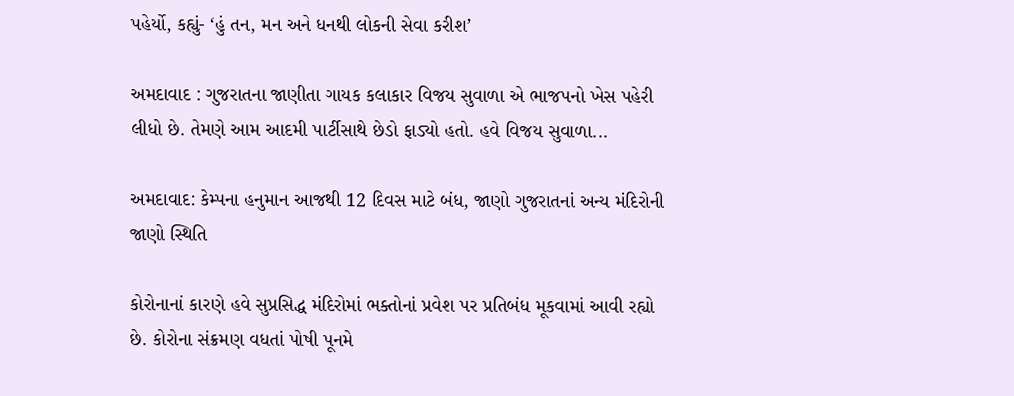પહેર્યો, કહ્યું- ‘હું તન, મન અને ધનથી લોકની સેવા કરીશ’

અમદાવાદ : ગુજરાતના જાણીતા ગાયક કલાકાર વિજય સુવાળા એ ભાજપનો ખેસ પહેરી લીધો છે. તેમણે આમ આદમી પાર્ટીસાથે છેડો ફાડ્યો હતો. હવે વિજય સુવાળા...

અમદાવાદ: કેમ્પના હનુમાન આજથી 12 દિવસ માટે બંધ, જાણો ગુજરાતનાં અન્ય મંદિરોની જાણો સ્થિતિ

કોરોનાનાં કારણે હવે સુપ્રસિદ્ધ મંદિરોમાં ભક્તોનાં પ્રવેશ પર પ્રતિબંધ મૂકવામાં આવી રહ્યો છે. કોરોના સંક્રમણ વધતાં પોષી પૂનમે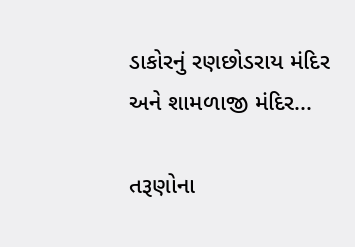ડાકોરનું રણછોડરાય મંદિર અને શામળાજી મંદિર...

તરૂણોના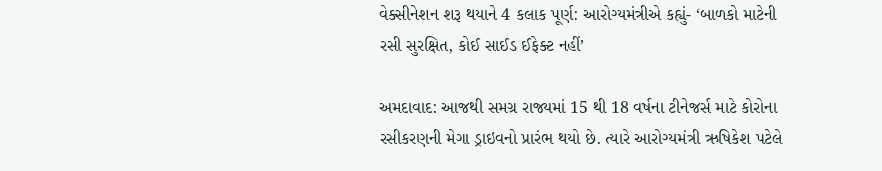વેક્સીનેશન શરૂ થયાને 4 કલાક પૂર્ણ: આરોગ્યમંત્રીએ કહ્યું- ‘બાળકો માટેની રસી સુરક્ષિત, કોઈ સાઈડ ઈફેક્ટ નહીં’

અમદાવાદ: આજથી સમગ્ર રાજ્યમાં 15 થી 18 વર્ષના ટીનેજર્સ માટે કોરોના રસીકરણની મેગા ડ્રાઇવનો પ્રારંભ થયો છે. ત્યારે આરોગ્યમંત્રી ઋષિકેશ પટેલે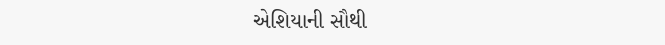એશિયાની સૌથી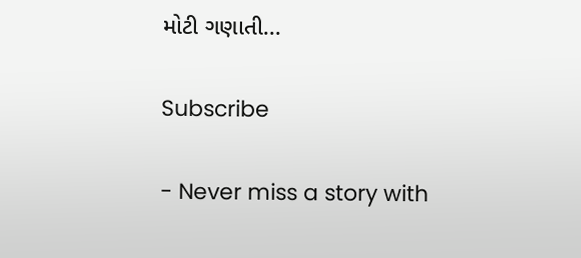મોટી ગણાતી...

Subscribe

- Never miss a story with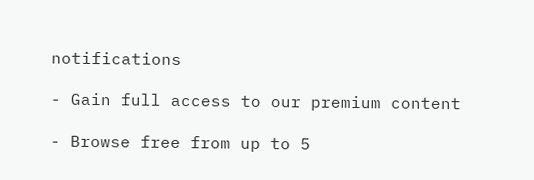notifications

- Gain full access to our premium content

- Browse free from up to 5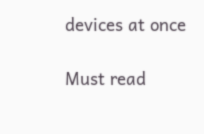devices at once

Must read